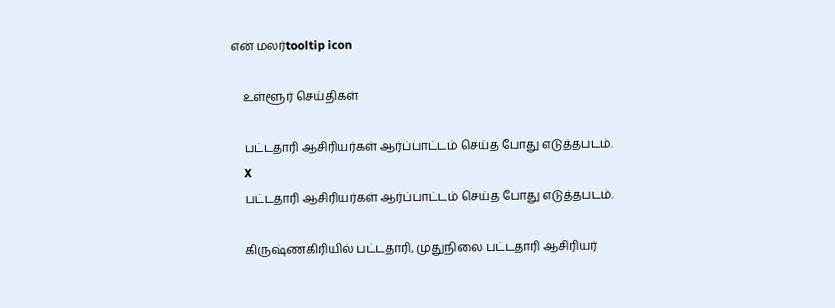என் மலர்tooltip icon

    உள்ளூர் செய்திகள்

    பட்டதாரி ஆசிரியர்கள் ஆர்ப்பாட்டம் செய்த போது எடுத்தபடம்.
    X
    பட்டதாரி ஆசிரியர்கள் ஆர்ப்பாட்டம் செய்த போது எடுத்தபடம்.

    கிருஷ்ணகிரியில் பட்டதாரி, முதுநிலை பட்டதாரி ஆசிரியர்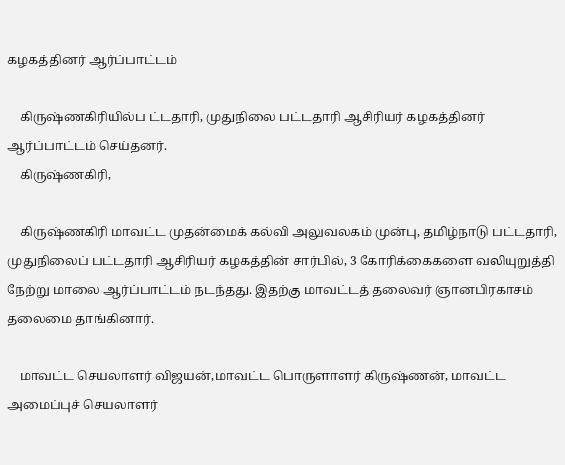கழகத்தினர் ஆர்ப்பாட்டம்

    கிருஷ்ணகிரியில்ப ட்டதாரி, முதுநிலை பட்டதாரி ஆசிரியர் கழகத்தினர் ஆர்ப்பாட்டம் செய்தனர்.
    கிருஷ்ணகிரி,

    கிருஷ்ணகிரி மாவட்ட முதன்மைக் கல்வி அலுவலகம் முன்பு, தமிழ்நாடு பட்டதாரி, முதுநிலைப் பட்டதாரி ஆசிரியர் கழகத்தின் சார்பில், 3 கோரிக்கைகளை வலியுறுத்தி நேற்று மாலை ஆர்ப்பாட்டம் நடந்தது. இதற்கு மாவட்டத் தலைவர் ஞானபிரகாசம் தலைமை தாங்கினார்.

    மாவட்ட செயலாளர் விஜயன்,மாவட்ட பொருளாளர் கிருஷ்ணன், மாவட்ட அமைப்புச் செயலாளர்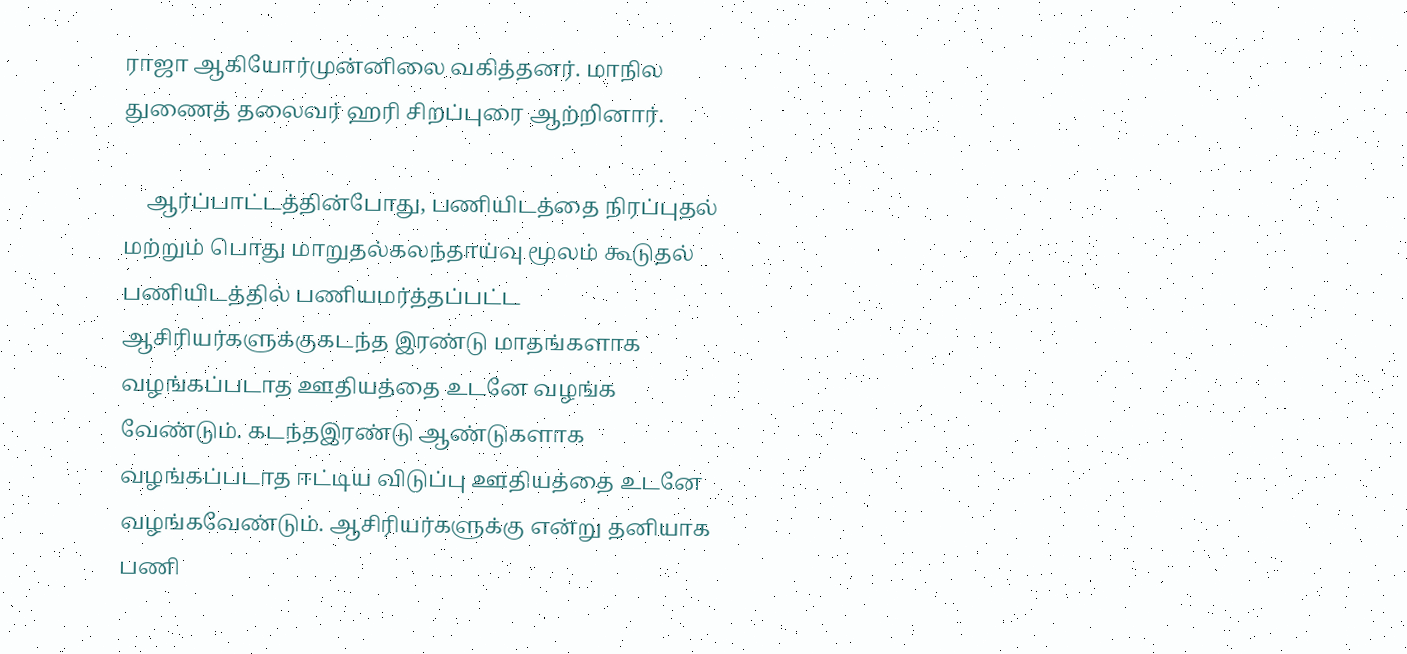ராஜா ஆகியோர்முன்னிலை வகித்தனர். மாநில துணைத் தலைவர் ஹரி சிறப்புரை ஆற்றினார்.

    ஆர்ப்பாட்டத்தின்போது, பணியிடத்தை நிரப்புதல் மற்றும் பொது மாறுதல்கலந்தாய்வு மூலம் கூடுதல் பணியிடத்தில் பணியமர்த்தப்பட்ட ஆசிரியர்களுக்குகடந்த இரண்டு மாதங்களாக வழங்கப்படாத ஊதியத்தை உடனே வழங்க வேண்டும். கடந்தஇரண்டு ஆண்டுகளாக வழங்கப்படாத ஈட்டிய விடுப்பு ஊதியத்தை உடனே வழங்கவேண்டும். ஆசிரியர்களுக்கு என்று தனியாக பணி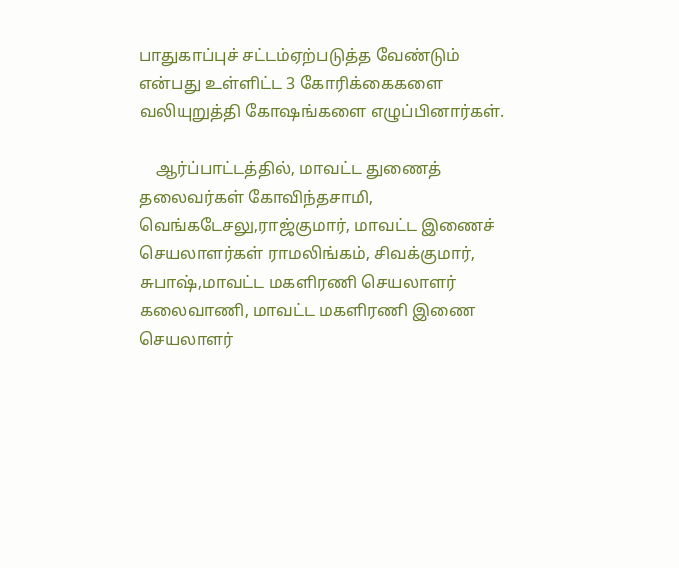பாதுகாப்புச் சட்டம்ஏற்படுத்த வேண்டும் என்பது உள்ளிட்ட 3 கோரிக்கைகளை வலியுறுத்தி கோஷங்களை எழுப்பினார்கள்.

    ஆர்ப்பாட்டத்தில், மாவட்ட துணைத் தலைவர்கள் கோவிந்தசாமி, வெங்கடேசலு,ராஜ்குமார், மாவட்ட இணைச் செயலாளர்கள் ராமலிங்கம், சிவக்குமார், சுபாஷ்,மாவட்ட மகளிரணி செயலாளர் கலைவாணி, மாவட்ட மகளிரணி இணை செயலாளர்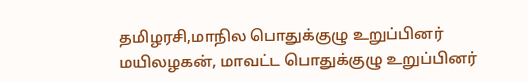தமிழரசி,மாநில பொதுக்குழு உறுப்பினர் மயிலழகன், மாவட்ட பொதுக்குழு உறுப்பினர்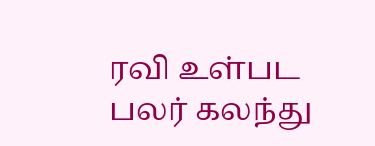ரவி உள்பட பலர் கலந்து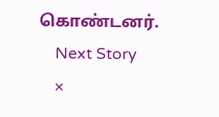கொண்டனர்.
    Next Story
    ×